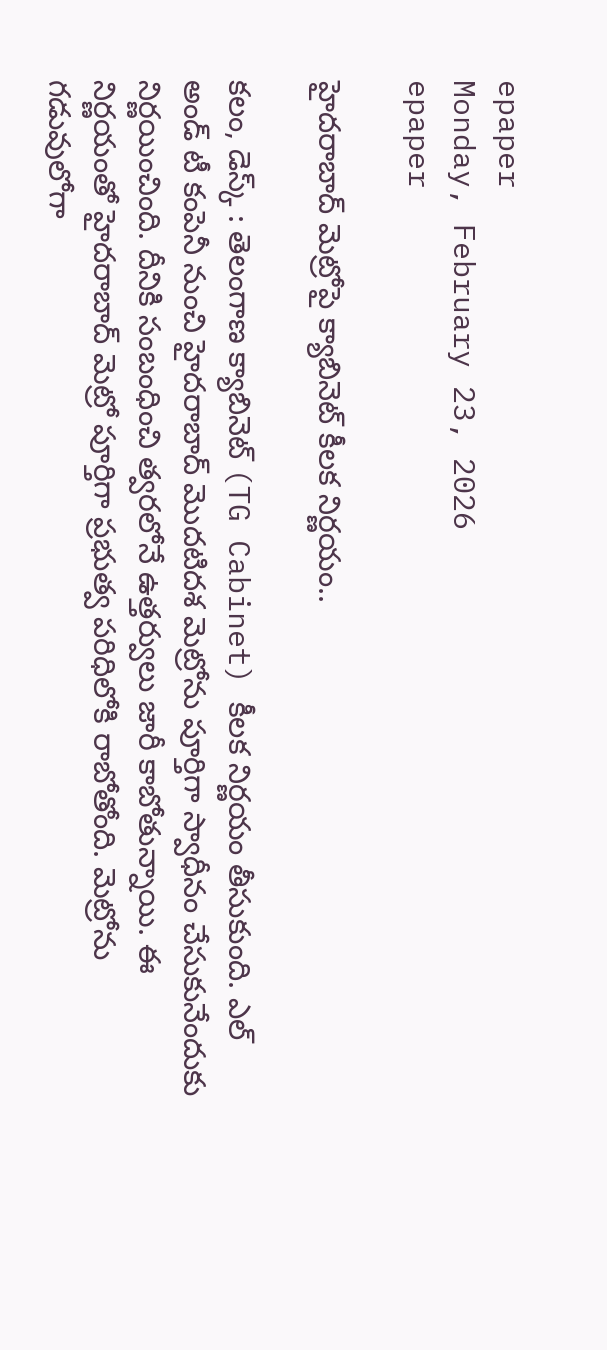epaper
Monday, February 23, 2026
epaper

హైదరాబాద్ మెట్రోపై క్యాబినెట్ కీలక నిర్ణయం..

కలం, డెస్క్ : తెలంగాణ క్యాబినెట్ (TG Cabinet) కీలక నిర్ణయం తీసుకుంది. ఎల్ అండ్ టీ కంపెనీ నుంచి హైదరాబాద్ మొదటిదశ మెట్రోను పూర్తిగా స్వాధీనం చేసుకునేందుకు నిర్ణయించింది. దీనికి సంబంధించి త్వరలోనే ఉత్తర్వులు జారీ కాబోతున్నాయి. ఈ నిర్ణయంతో హైదరాబాద్ మెట్రో పూర్తిగా ప్రభుత్వ పరిధిలోకి రాబోతోంది. మెట్రోను గడువులోగా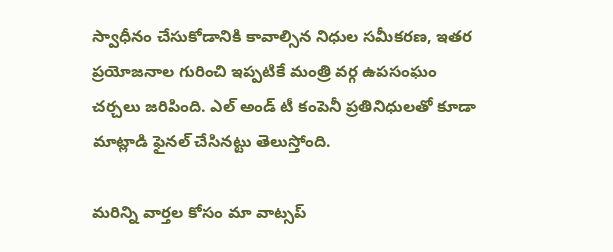స్వాధీనం చేసుకోడానికి కావాల్సిన నిధుల సమీకరణ, ఇతర ప్రయోజనాల గురించి ఇప్పటికే మంత్రి వర్గ ఉపసంఘం చర్చలు జరిపింది. ఎల్ అండ్ టీ కంపెనీ ప్రతినిధులతో కూడా మాట్లాడి ఫైనల్ చేసినట్టు తెలుస్తోంది.

మ‌రిన్ని వార్త‌ల కోసం మా వాట్స‌ప్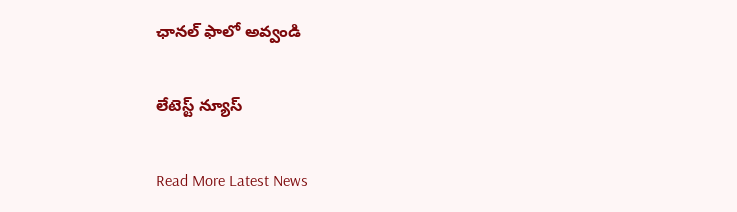ఛాన‌ల్ ఫాలో అవ్వండి

లేటెస్ట్ న్యూస్‌

Read More Latest News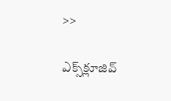>>

ఎక్స్‌క్లూజివ్‌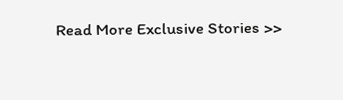Read More Exclusive Stories >>